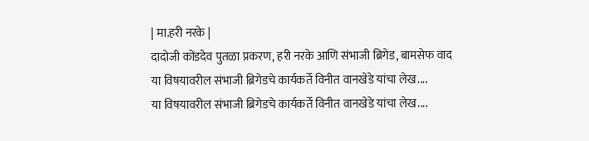| मा.हरी नरके |
दादोजी कोंडदेव पुतळा प्रकरण, हरी नरके आणि संभाजी ब्रिगेड, बामसेफ वाद
या विषयावरील संभाजी ब्रिगेडचे कार्यकर्ते विनीत वानखेडे यांचा लेख....
या विषयावरील संभाजी ब्रिगेडचे कार्यकर्ते विनीत वानखेडे यांचा लेख....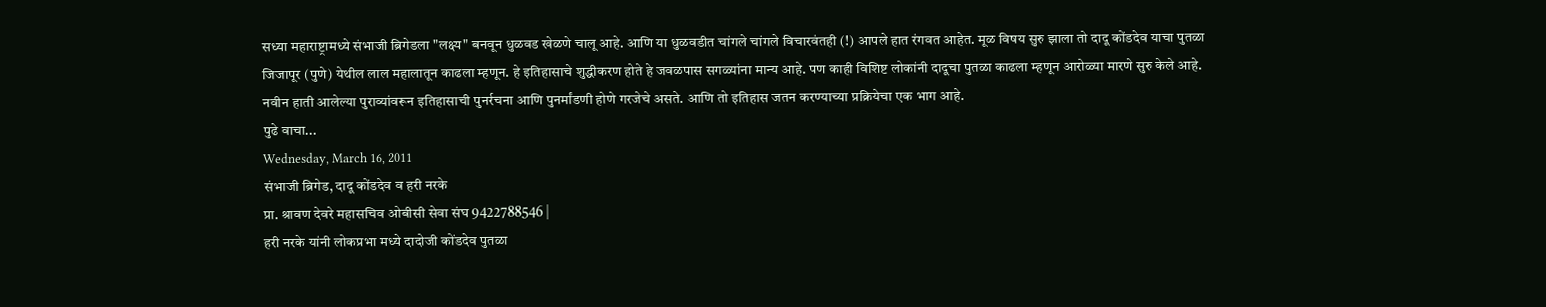सध्या महाराष्ट्रामध्ये संभाजी ब्रिगेडला "लक्ष्य" बनवून धुळवड खेळणे चालू आहे. आणि या धुळवडीत चांगले चांगले विचारवंतही (!) आपले हात रंगवत आहेत. मूळ विषय सुरु झाला तो दादू कोंडदेव याचा पुतळा जिजापूर (पुणे) येथील लाल महालातून काढला म्हणून. हे इतिहासाचे शुद्धीकरण होते हे जवळपास सगळ्यांना मान्य आहे. पण काही विशिष्ट लोकांनी दादूचा पुतळा काढला म्हणून आरोळ्या मारणे सुरु केले आहे. नवीन हाती आलेल्या पुराव्यांवरून इतिहासाची पुनर्रचना आणि पुनर्मांडणी होणे गरजेचे असते. आणि तो इतिहास जतन करण्याच्या प्रक्रियेचा एक भाग आहे.
पुढे वाचा...
Wednesday, March 16, 2011
संभाजी ब्रिगेड, दादू कोंडदेव व हरी नरके
प्रा. श्रावण देवरे महासचिव ओबीसी सेवा संघ 9422788546 |
हरी नरके यांनी लोकप्रभा मध्ये दादोजी कोंडदेव पुतळा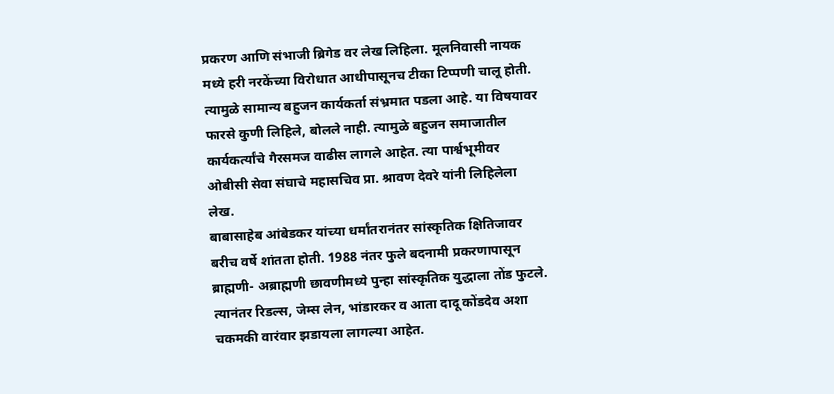प्रकरण आणि संभाजी ब्रिगेड वर लेख लिहिला. मूलनिवासी नायक मध्ये हरी नरकेंच्या विरोधात आधीपासूनच टीका टिप्पणी चालू होती. त्यामुळे सामान्य बहुजन कार्यकर्ता संभ्रमात पडला आहे. या विषयावर फारसे कुणी लिहिले, बोलले नाही. त्यामुळे बहुजन समाजातील कार्यकर्त्यांचे गैरसमज वाढीस लागले आहेत. त्या पार्श्वभूमीवर ओबीसी सेवा संघाचे महासचिव प्रा. श्रावण देवरे यांनी लिहिलेला लेख.
बाबासाहेब आंबेडकर यांच्या धर्मांतरानंतर सांस्कृतिक क्षितिजावर बरीच वर्षे शांतता होती. 1988 नंतर फुले बदनामी प्रकरणापासून ब्राह्मणी- अब्राह्मणी छावणीमध्ये पुन्हा सांस्कृतिक युद्धाला तोंड फुटले. त्यानंतर रिडल्स, जेम्स लेन, भांडारकर व आता दादू कोंडदेव अशा चकमकी वारंवार झडायला लागल्या आहेत.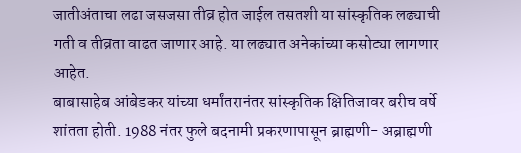जातीअंताचा लढा जसजसा तीव्र होत जाईल तसतशी या सांस्कृतिक लढ्याची गती व तीव्रता वाढत जाणार आहे. या लढ्यात अनेकांच्या कसोट्या लागणार आहेत.
बाबासाहेब आंबेडकर यांच्या धर्मांतरानंतर सांस्कृतिक क्षितिजावर बरीच वर्षे शांतता होती. 1988 नंतर फुले बदनामी प्रकरणापासून ब्राह्मणी- अब्राह्मणी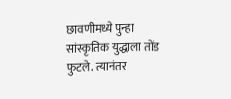छावणीमध्ये पुन्हा सांस्कृतिक युद्धाला तोंड फुटले. त्यानंतर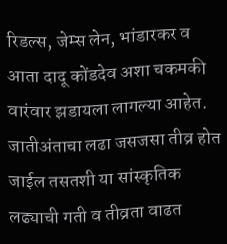रिडल्स, जेम्स लेन, भांडारकर व आता दादू कोंडदेव अशा चकमकी वारंवार झडायला लागल्या आहेत. जातीअंताचा लढा जसजसा तीव्र होत जाईल तसतशी या सांस्कृतिक लढ्याची गती व तीव्रता वाढत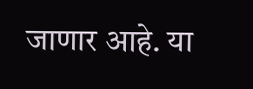जाणार आहे. या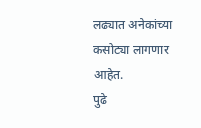लढ्यात अनेकांच्या कसोट्या लागणार आहेत.
पुढे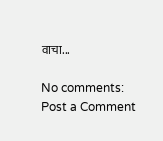वाचा...

No comments:
Post a Comment